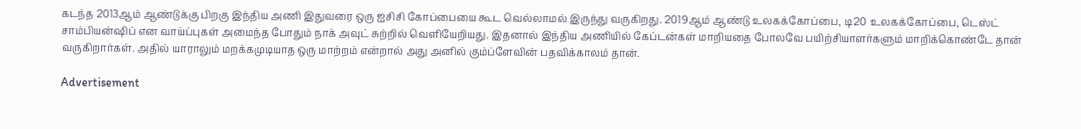கடந்த 2013ஆம் ஆண்டுக்கு பிறகு இந்திய அணி இதுவரை ஒரு ஐசிசி கோப்பையை கூட வெல்லாமல் இருந்து வருகிறது. 2019ஆம் ஆண்டு உலகக்கோப்பை, டி20 உலகக்கோப்பை, டெஸ்ட் சாம்பியன்ஷிப் என வாய்ப்புகள் அமைந்த போதும் நாக் அவுட் சுற்றில் வெளியேறியது. இதனால் இந்திய அணியில் கேப்டன்கள் மாறியதை போலவே பயிற்சியாளர்களும் மாறிக்கொண்டே தான் வருகிறார்கள். அதில் யாராலும் மறக்கமுடியாத ஒரு மாற்றம் என்றால் அது அனில் கும்ப்ளேவின் பதவிக்காலம் தான்.

Advertisement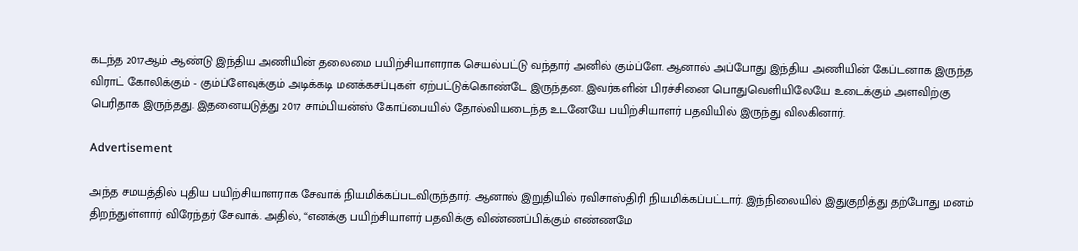கடந்த 2017ஆம் ஆண்டு இந்திய அணியின் தலைமை பயிற்சியாளராக செயல்பட்டு வந்தார் அனில் கும்ப்ளே. ஆனால் அப்போது இந்திய அணியின் கேப்டனாக இருந்த விராட் கோலிக்கும் - கும்ப்ளேவுக்கும் அடிக்கடி மனக்கசப்புகள் ஏற்பட்டுக்கொண்டே இருந்தன. இவர்களின் பிரச்சினை பொதுவெளியிலேயே உடைக்கும் அளவிற்கு பெரிதாக இருந்தது. இதனையடுத்து 2017 சாம்பியன்ஸ் கோப்பையில் தோல்வியடைந்த உடனேயே பயிற்சியாளர் பதவியில் இருந்து விலகினார்.

Advertisement

அந்த சமயத்தில் புதிய பயிற்சியாளராக சேவாக் நியமிக்கப்படவிருந்தார். ஆனால் இறுதியில் ரவிசாஸ்திரி நியமிக்கப்பட்டார். இந்நிலையில் இதுகுறித்து தற்போது மனம் திறந்துள்ளார் விரேந்தர் சேவாக். அதில், “எனக்கு பயிற்சியாளர் பதவிக்கு விண்ணப்பிக்கும் எண்ணமே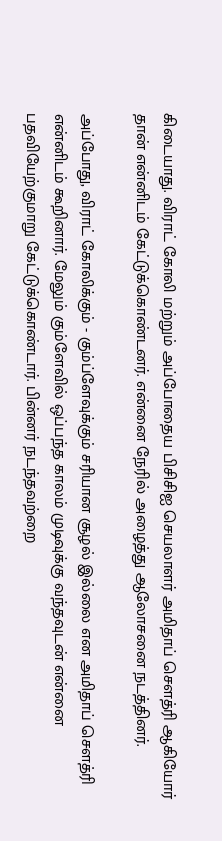கிடையாது. விராட் கோலி மற்றும் அப்போதைய பிசிசிஐ செயலாளர் அமிதாப் சௌத்ரி ஆகியோர் தான் என்னிடம் கேட்டுக்கொண்டனர். என்னை நேரில் அழைத்து ஆலோசனை நடத்தினர்.

அப்போது, விராட் கோலிக்கும் - கும்ப்ளேவுக்கும் சரியான சூழல் இல்லை என அமிதாப் சௌத்ரி என்னிடம் கூறினார். மேலும் கும்ளேவில் ஒப்பந்த காலம் முடிவுக்கு வந்தவுடன் என்னை பதவியேற்குமாறு கேட்டுக்கொண்டார். பின்னர் நடந்தவற்றை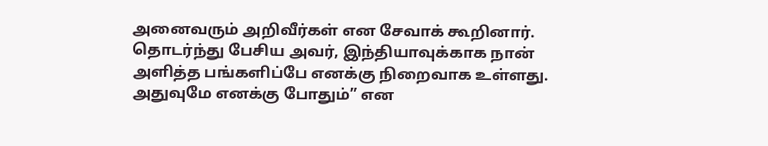அனைவரும் அறிவீர்கள் என சேவாக் கூறினார். தொடர்ந்து பேசிய அவர், இந்தியாவுக்காக நான் அளித்த பங்களிப்பே எனக்கு நிறைவாக உள்ளது. அதுவுமே எனக்கு போதும்” என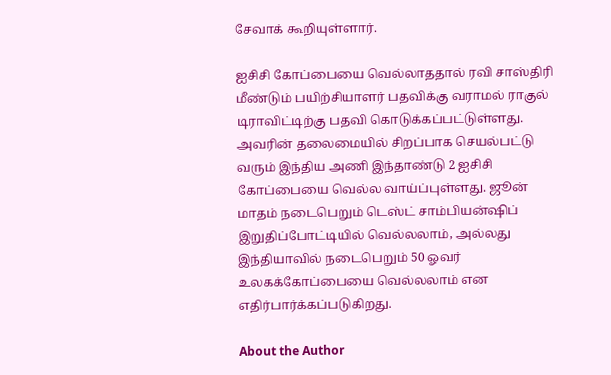சேவாக் கூறியுள்ளார்.

ஐசிசி கோப்பையை வெல்லாததால் ரவி சாஸ்திரி மீண்டும் பயிற்சியாளர் பதவிக்கு வராமல் ராகுல் டிராவிட்டிற்கு பதவி கொடுக்கப்பட்டுள்ளது. அவரின் தலைமையில் சிறப்பாக செயல்பட்டு வரும் இந்திய அணி இந்தாண்டு 2 ஐசிசி கோப்பையை வெல்ல வாய்ப்புள்ளது. ஜூன் மாதம் நடைபெறும் டெஸ்ட் சாம்பியன்ஷிப் இறுதிப்போட்டியில் வெல்லலாம், அல்லது இந்தியாவில் நடைபெறும் 50 ஓவர் உலகக்கோப்பையை வெல்லலாம் என எதிர்பார்க்கப்படுகிறது.

About the Author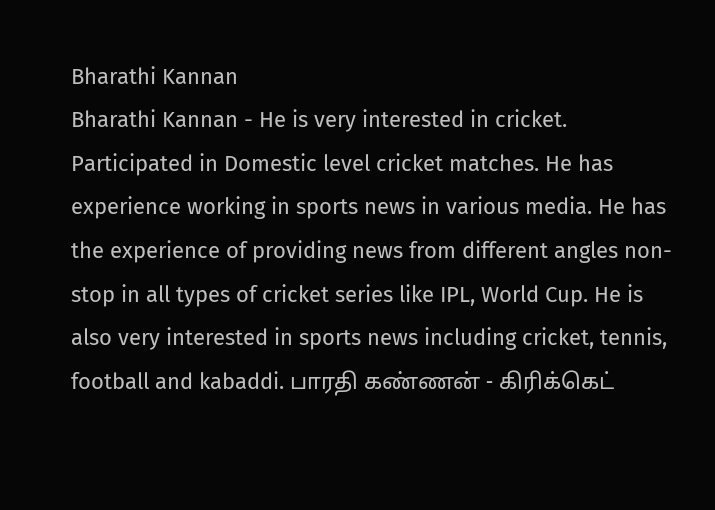Bharathi Kannan
Bharathi Kannan - He is very interested in cricket. Participated in Domestic level cricket matches. He has experience working in sports news in various media. He has the experience of providing news from different angles non-stop in all types of cricket series like IPL, World Cup. He is also very interested in sports news including cricket, tennis, football and kabaddi. பாரதி கண்ணன் - கிரிக்கெட்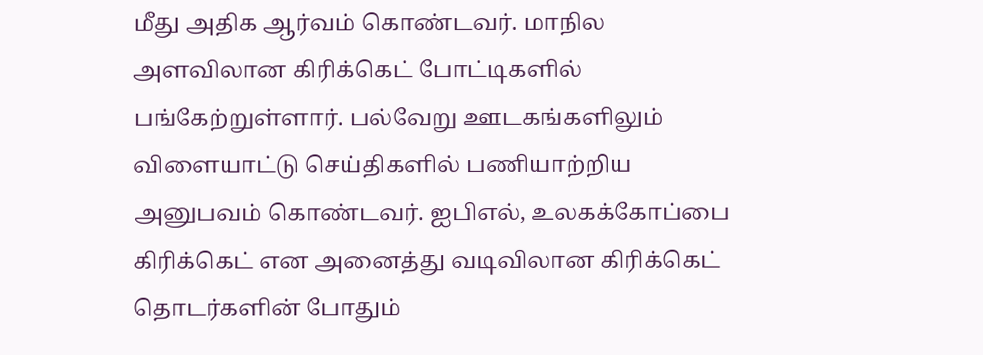மீது அதிக ஆர்வம் கொண்டவர். மாநில அளவிலான கிரிக்கெட் போட்டிகளில் பங்கேற்றுள்ளார். பல்வேறு ஊடகங்களிலும் விளையாட்டு செய்திகளில் பணியாற்றிய அனுபவம் கொண்டவர். ஐபிஎல், உலகக்கோப்பை கிரிக்கெட் என அனைத்து வடிவிலான கிரிக்கெட் தொடர்களின் போதும்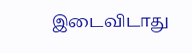இடைவிடாது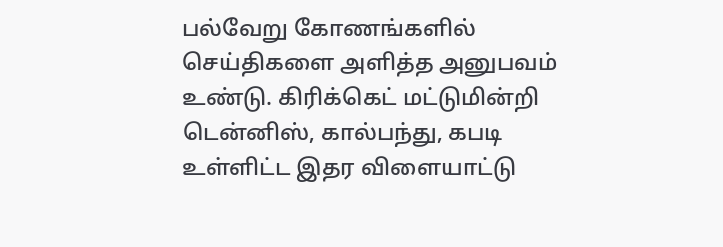பல்வேறு கோணங்களில் செய்திகளை அளித்த அனுபவம் உண்டு. கிரிக்கெட் மட்டுமின்றி டென்னிஸ், கால்பந்து, கபடி உள்ளிட்ட இதர விளையாட்டு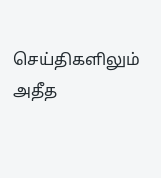செய்திகளிலும் அதீத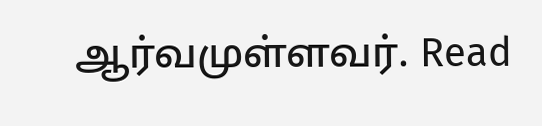ஆர்வமுள்ளவர். Read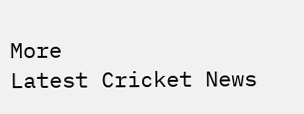More
Latest Cricket News